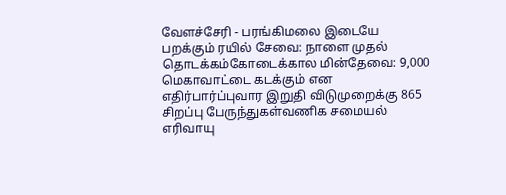வேளச்சேரி - பரங்கிமலை இடையே பறக்கும் ரயில் சேவை: நாளை முதல் தொடக்கம்கோடைக்கால மின்தேவை: 9,000 மெகாவாட்டை கடக்கும் என எதிர்பார்ப்புவார இறுதி விடுமுறைக்கு 865 சிறப்பு பேருந்துகள்வணிக சமையல் எரிவாயு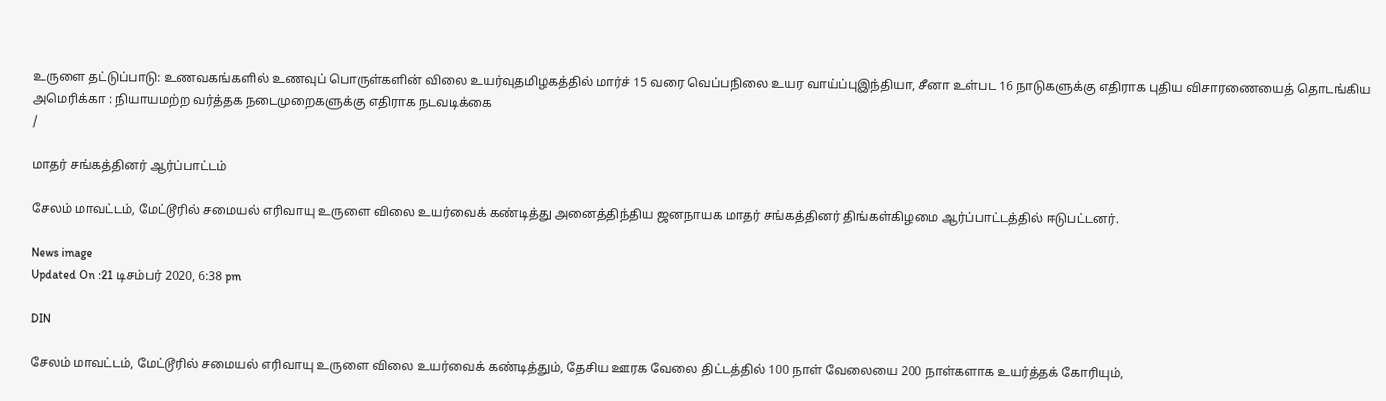உருளை தட்டுப்பாடு: உணவகங்களில் உணவுப் பொருள்களின் விலை உயர்வுதமிழகத்தில் மார்ச் 15 வரை வெப்பநிலை உயர வாய்ப்புஇந்தியா, சீனா உள்பட 16 நாடுகளுக்கு எதிராக புதிய விசாரணையைத் தொடங்கிய அமெரிக்கா : நியாயமற்ற வர்த்தக நடைமுறைகளுக்கு எதிராக நடவடிக்கை
/

மாதர் சங்கத்தினர் ஆர்ப்பாட்டம்

சேலம் மாவட்டம், மேட்டூரில் சமையல் எரிவாயு உருளை விலை உயர்வைக் கண்டித்து அனைத்திந்திய ஜனநாயக மாதர் சங்கத்தினர் திங்கள்கிழமை ஆர்ப்பாட்டத்தில் ஈடுபட்டனர்.

News image
Updated On :21 டிசம்பர் 2020, 6:38 pm

DIN

சேலம் மாவட்டம், மேட்டூரில் சமையல் எரிவாயு உருளை விலை உயர்வைக் கண்டித்தும், தேசிய ஊரக வேலை திட்டத்தில் 100 நாள் வேலையை 200 நாள்களாக உயர்த்தக் கோரியும்,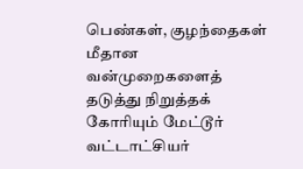பெண்கள், குழந்தைகள் மீதான வன்முறைகளைத் தடுத்து நிறுத்தக் கோரியும் மேட்டூர் வட்டாட்சியர்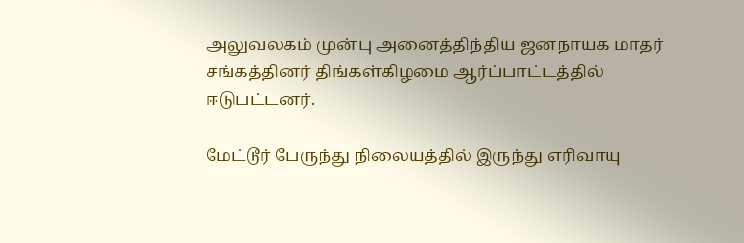அலுவலகம் முன்பு அனைத்திந்திய ஜனநாயக மாதர் சங்கத்தினர் திங்கள்கிழமை ஆர்ப்பாட்டத்தில் ஈடுபட்டனர்.

மேட்டூர் பேருந்து நிலையத்தில் இருந்து எரிவாயு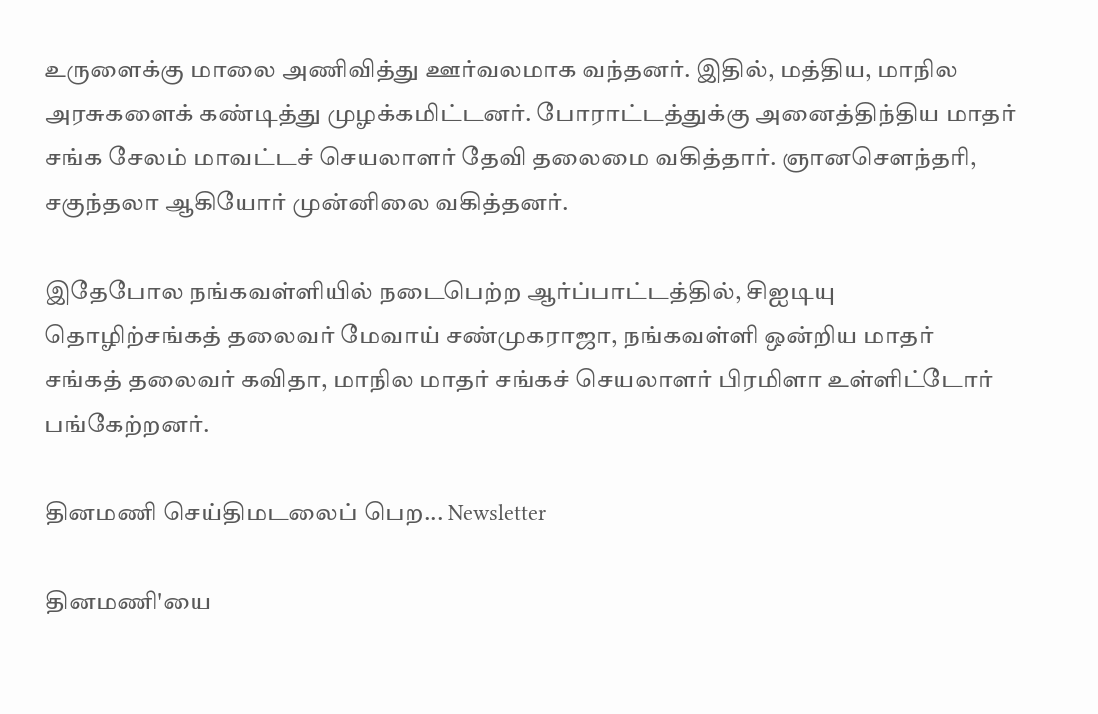உருளைக்கு மாலை அணிவித்து ஊர்வலமாக வந்தனர். இதில், மத்திய, மாநில அரசுகளைக் கண்டித்து முழக்கமிட்டனர். போராட்டத்துக்கு அனைத்திந்திய மாதர் சங்க சேலம் மாவட்டச் செயலாளர் தேவி தலைமை வகித்தார். ஞானசௌந்தரி, சகுந்தலா ஆகியோர் முன்னிலை வகித்தனர்.

இதேபோல நங்கவள்ளியில் நடைபெற்ற ஆர்ப்பாட்டத்தில், சிஐடியு தொழிற்சங்கத் தலைவர் மேவாய் சண்முகராஜா, நங்கவள்ளி ஒன்றிய மாதர் சங்கத் தலைவர் கவிதா, மாநில மாதர் சங்கச் செயலாளர் பிரமிளா உள்ளிட்டோர் பங்கேற்றனர்.

தினமணி செய்திமடலைப் பெற... Newsletter

தினமணி'யை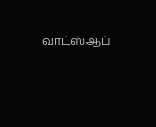வாட்ஸ்ஆப்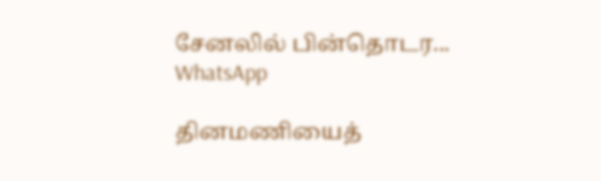சேனலில் பின்தொடர... WhatsApp

தினமணியைத்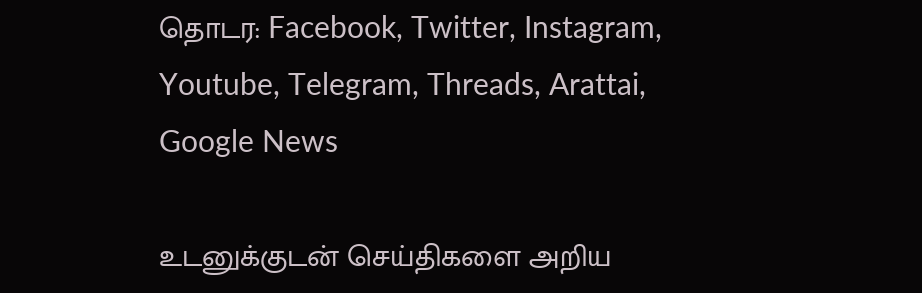தொடர: Facebook, Twitter, Instagram, Youtube, Telegram, Threads, Arattai, Google News

உடனுக்குடன் செய்திகளை அறிய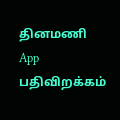தினமணி App பதிவிறக்கம்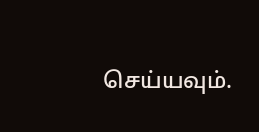செய்யவும்.